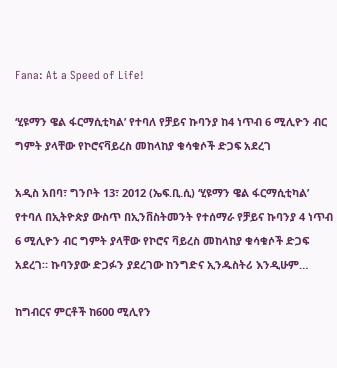Fana: At a Speed of Life!

‘ሂዩማን ዌል ፋርማሲቲካል’ የተባለ የቻይና ኩባንያ ከ4 ነጥብ 6 ሚሊዮን ብር ግምት ያላቸው የኮሮናቫይረስ መከላከያ ቁሳቁሶች ድጋፍ አደረገ

አዲስ አበባ፣ ግንቦት 13፣ 2012 (ኤፍ.ቢ.ሲ) ‘ሂዩማን ዌል ፋርማሲቲካል’ የተባለ በኢትዮጵያ ውስጥ በኢንቨስትመንት የተሰማራ የቻይና ኩባንያ 4 ነጥብ 6 ሚሊዮን ብር ግምት ያላቸው የኮሮና ቫይረስ መከላከያ ቁሳቁሶች ድጋፍ አደረገ። ኩባንያው ድጋፉን ያደረገው ከንግድና ኢንዱስትሪ እንዲሁም…

ከግብርና ምርቶች ከ600 ሚሊየን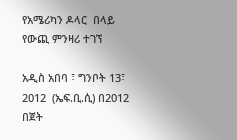የአሜሪካን ዶላር  በላይ የውጪ ምንዛሪ ተገኘ

አዲስ አበባ ፣ ግንቦት 13፣ 2012  (ኤፍ.ቢ.ሲ) በ2012 በጀት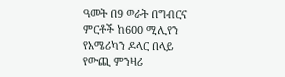ዓመት በ9 ወራት በግብርና ምርቶች ከ600 ሚሊየን  የአሜሪካን ዶላር በላይ የውጪ ምንዛሪ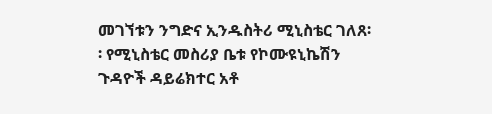መገኘቱን ንግድና ኢንዱስትሪ ሚኒስቴር ገለጸ፡፡ የሚኒስቴር መስሪያ ቤቱ የኮሙዩኒኬሽን ጉዳዮች ዳይሬክተር አቶ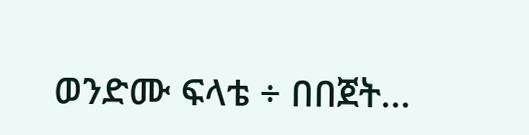ወንድሙ ፍላቴ ÷ በበጀት…